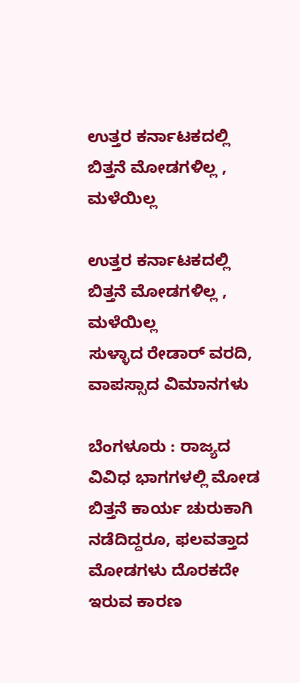ಉತ್ತರ ಕರ್ನಾಟಕದಲ್ಲಿ ಬಿತ್ತನೆ ಮೋಡಗಳಿಲ್ಲ , ಮಳೆಯಿಲ್ಲ

ಉತ್ತರ ಕರ್ನಾಟಕದಲ್ಲಿ ಬಿತ್ತನೆ ಮೋಡಗಳಿಲ್ಲ , ಮಳೆಯಿಲ್ಲ
ಸುಳ್ಳಾದ ರೇಡಾರ್‌ ವರದಿ, ವಾಪಸ್ಸಾದ ವಿಮಾನಗಳು

ಬೆಂಗಳೂರು : ರಾಜ್ಯದ ವಿವಿಧ ಭಾಗಗಳಲ್ಲಿ ಮೋಡ ಬಿತ್ತನೆ ಕಾರ್ಯ ಚುರುಕಾಗಿ ನಡೆದಿದ್ದರೂ, ಫಲವತ್ತಾದ ಮೋಡಗಳು ದೊರಕದೇ ಇರುವ ಕಾರಣ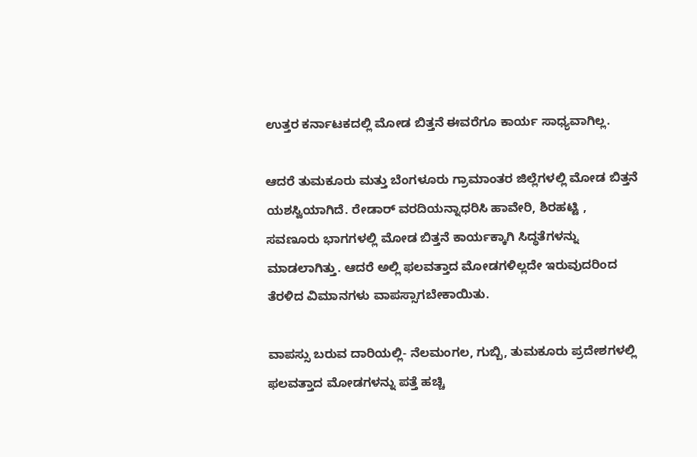ಉತ್ತರ ಕರ್ನಾಟಕದಲ್ಲಿ ಮೋಡ ಬಿತ್ತನೆ ಈವರೆಗೂ ಕಾರ್ಯ ಸಾಧ್ಯವಾಗಿಲ್ಲ.

ಆದರೆ ತುಮಕೂರು ಮತ್ತು ಬೆಂಗಳೂರು ಗ್ರಾಮಾಂತರ ಜಿಲ್ಲೆಗಳಲ್ಲಿ ಮೋಡ ಬಿತ್ತನೆ ಯಶಸ್ವಿಯಾಗಿದೆ. ರೇಡಾರ್‌ ವರದಿಯನ್ನಾಧರಿಸಿ ಹಾವೇರಿ, ಶಿರಹಟ್ಟಿ , ಸವಣೂರು ಭಾಗಗಳಲ್ಲಿ ಮೋಡ ಬಿತ್ತನೆ ಕಾರ್ಯಕ್ಕಾಗಿ ಸಿದ್ಧತೆಗಳನ್ನು ಮಾಡಲಾಗಿತ್ತು. ಆದರೆ ಅಲ್ಲಿ ಫಲವತ್ತಾದ ಮೋಡಗಳಿಲ್ಲದೇ ಇರುವುದರಿಂದ ತೆರಳಿದ ವಿಮಾನಗಳು ವಾಪಸ್ಸಾಗಬೇಕಾಯಿತು.

ವಾಪಸ್ಸು ಬರುವ ದಾರಿಯಲ್ಲಿ- ನೆಲಮಂಗಲ, ಗುಬ್ಬಿ, ತುಮಕೂರು ಪ್ರದೇಶಗಳಲ್ಲಿ ಫಲವತ್ತಾದ ಮೋಡಗಳನ್ನು ಪತ್ತೆ ಹಚ್ಚಿ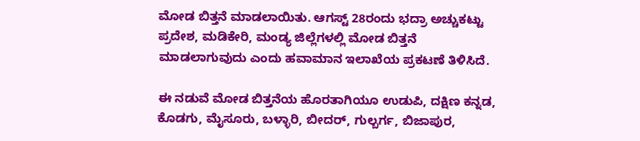ಮೋಡ ಬಿತ್ತನೆ ಮಾಡಲಾಯಿತು. ಆಗಸ್ಟ್‌ 28ರಂದು ಭದ್ರಾ ಅಚ್ಚುಕಟ್ಟು ಪ್ರದೇಶ, ಮಡಿಕೇರಿ, ಮಂಡ್ಯ ಜಿಲ್ಲೆಗಳಲ್ಲಿ ಮೋಡ ಬಿತ್ತನೆ ಮಾಡಲಾಗುವುದು ಎಂದು ಹವಾಮಾನ ಇಲಾಖೆಯ ಪ್ರಕಟಣೆ ತಿಳಿಸಿದೆ.

ಈ ನಡುವೆ ಮೋಡ ಬಿತ್ತನೆಯ ಹೊರತಾಗಿಯೂ ಉಡುಪಿ, ದಕ್ಷಿಣ ಕನ್ನಡ, ಕೊಡಗು, ಮೈಸೂರು, ಬಳ್ಳಾರಿ, ಬೀದರ್‌, ಗುಲ್ಬರ್ಗ, ಬಿಜಾಪುರ,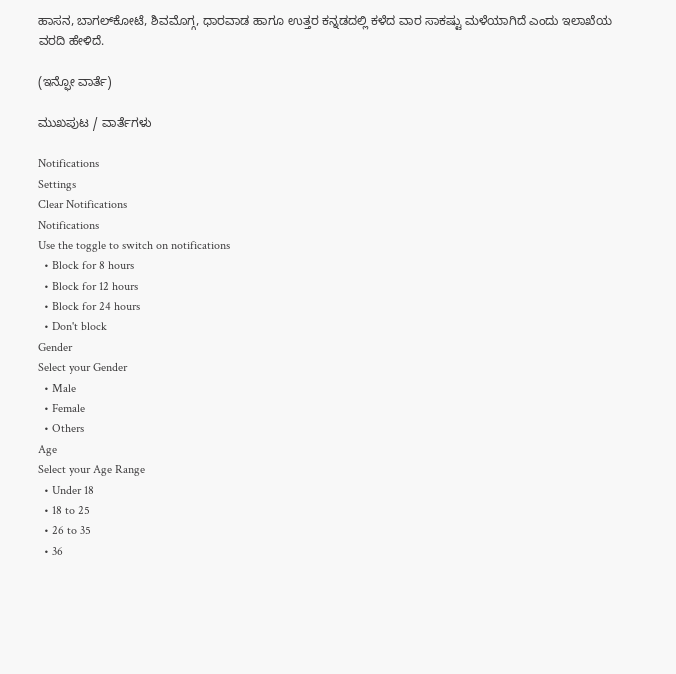ಹಾಸನ, ಬಾಗಲ್‌ಕೋಟೆ, ಶಿವಮೊಗ್ಗ, ಧಾರವಾಡ ಹಾಗೂ ಉತ್ತರ ಕನ್ನಡದಲ್ಲಿ ಕಳೆದ ವಾರ ಸಾಕಷ್ಟು ಮಳೆಯಾಗಿದೆ ಎಂದು ಇಲಾಖೆಯ ವರದಿ ಹೇಳಿದೆ.

(ಇನ್ಫೋ ವಾರ್ತೆ)

ಮುಖಪುಟ / ವಾರ್ತೆಗಳು

Notifications
Settings
Clear Notifications
Notifications
Use the toggle to switch on notifications
  • Block for 8 hours
  • Block for 12 hours
  • Block for 24 hours
  • Don't block
Gender
Select your Gender
  • Male
  • Female
  • Others
Age
Select your Age Range
  • Under 18
  • 18 to 25
  • 26 to 35
  • 36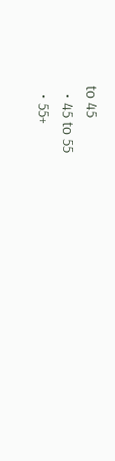to 45
  • 45 to 55
  • 55+